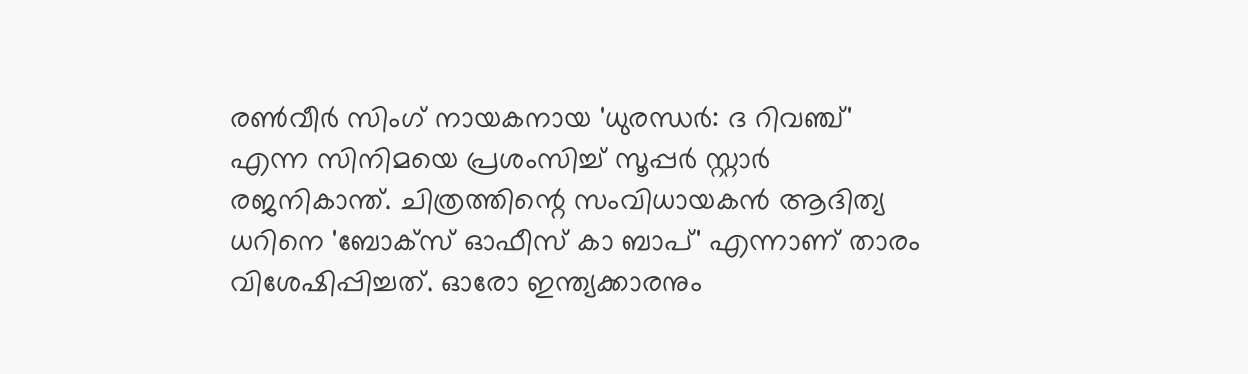രൺവീർ സിംഗ് നായകനായ 'ധുരന്ധർ: ദ റിവഞ്ച്' എന്ന സിനിമയെ പ്രശംസിച്ച് സൂപ്പർ സ്റ്റാർ രജനികാന്ത്. ചിത്രത്തിന്റെ സംവിധായകൻ ആദിത്യ ധറിനെ 'ബോക്സ് ഓഫീസ് കാ ബാപ്' എന്നാണ് താരം വിശേഷിപ്പിച്ചത്. ഓരോ ഇന്ത്യക്കാരനും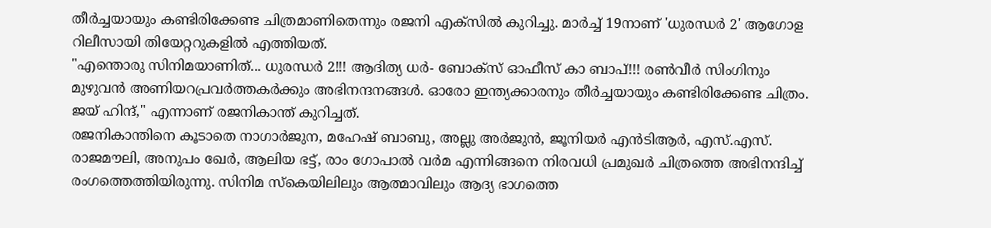തീർച്ചയായും കണ്ടിരിക്കേണ്ട ചിത്രമാണിതെന്നും രജനി എക്സിൽ കുറിച്ചു. മാർച്ച് 19നാണ് 'ധുരന്ധർ 2' ആഗോള റിലീസായി തിയേറ്ററുകളിൽ എത്തിയത്.
"എന്തൊരു സിനിമയാണിത്... ധുരന്ധർ 2!!! ആദിത്യ ധർ- ബോക്സ് ഓഫീസ് കാ ബാപ്!!! രൺവീർ സിംഗിനും മുഴുവൻ അണിയറപ്രവർത്തകർക്കും അഭിനന്ദനങ്ങൾ. ഓരോ ഇന്ത്യക്കാരനും തീർച്ചയായും കണ്ടിരിക്കേണ്ട ചിത്രം. ജയ് ഹിന്ദ്," എന്നാണ് രജനികാന്ത് കുറിച്ചത്.
രജനികാന്തിനെ കൂടാതെ നാഗാർജുന, മഹേഷ് ബാബു, അല്ലു അർജുൻ, ജൂനിയർ എൻടിആർ, എസ്.എസ്. രാജമൗലി, അനുപം ഖേർ, ആലിയ ഭട്ട്, രാം ഗോപാൽ വർമ എന്നിങ്ങനെ നിരവധി പ്രമുഖർ ചിത്രത്തെ അഭിനന്ദിച്ച് രംഗത്തെത്തിയിരുന്നു. സിനിമ സ്കെയിലിലും ആത്മാവിലും ആദ്യ ഭാഗത്തെ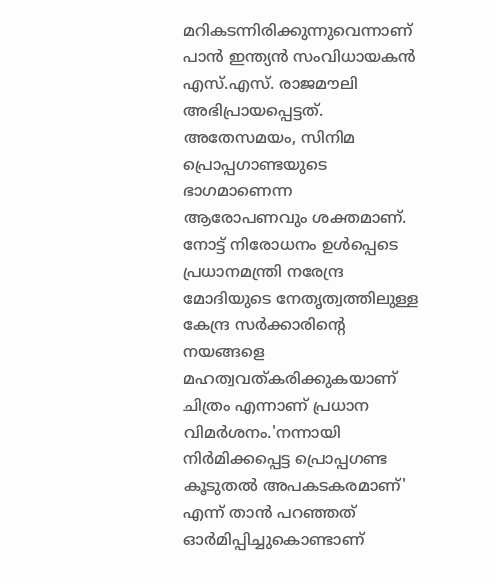മറികടന്നിരിക്കുന്നുവെന്നാണ് പാൻ ഇന്ത്യൻ സംവിധായകൻ എസ്.എസ്. രാജമൗലി അഭിപ്രായപ്പെട്ടത്.
അതേസമയം, സിനിമ പ്രൊപ്പഗാണ്ടയുടെ ഭാഗമാണെന്ന ആരോപണവും ശക്തമാണ്. നോട്ട് നിരോധനം ഉൾപ്പെടെ പ്രധാനമന്ത്രി നരേന്ദ്ര മോദിയുടെ നേതൃത്വത്തിലുള്ള കേന്ദ്ര സർക്കാരിന്റെ നയങ്ങളെ മഹത്വവത്കരിക്കുകയാണ് ചിത്രം എന്നാണ് പ്രധാന വിമർശനം.'നന്നായി നിർമിക്കപ്പെട്ട പ്രൊപ്പഗണ്ട കൂടുതൽ അപകടകരമാണ്' എന്ന് താൻ പറഞ്ഞത് ഓർമിപ്പിച്ചുകൊണ്ടാണ്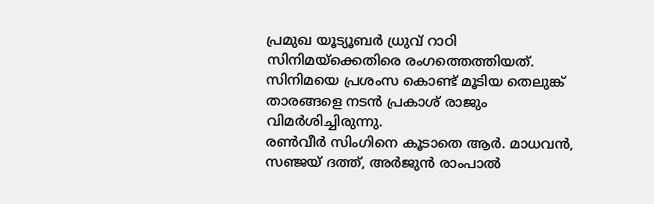പ്രമുഖ യൂട്യൂബർ ധ്രുവ് റാഠി സിനിമയ്ക്കെതിരെ രംഗത്തെത്തിയത്. സിനിമയെ പ്രശംസ കൊണ്ട് മൂടിയ തെലുങ്ക് താരങ്ങളെ നടൻ പ്രകാശ് രാജും വിമർശിച്ചിരുന്നു.
രൺവീർ സിംഗിനെ കൂടാതെ ആർ. മാധവൻ, സഞ്ജയ് ദത്ത്, അർജുൻ രാംപാൽ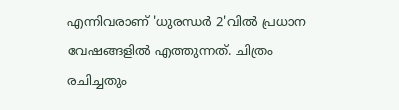എന്നിവരാണ് 'ധുരന്ധർ 2'വിൽ പ്രധാന വേഷങ്ങളിൽ എത്തുന്നത്. ചിത്രം രചിച്ചതും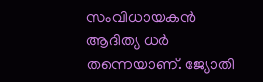സംവിധായകൻ ആദിത്യ ധർ തന്നെയാണ്. ജ്യോതി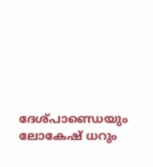ദേശ്പാണ്ഡെയും ലോകേഷ് ധറും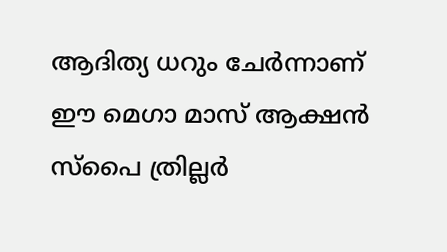ആദിത്യ ധറും ചേർന്നാണ് ഈ മെഗാ മാസ് ആക്ഷൻ സ്പൈ ത്രില്ലർ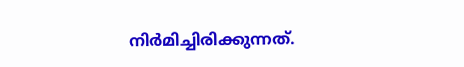നിർമിച്ചിരിക്കുന്നത്.